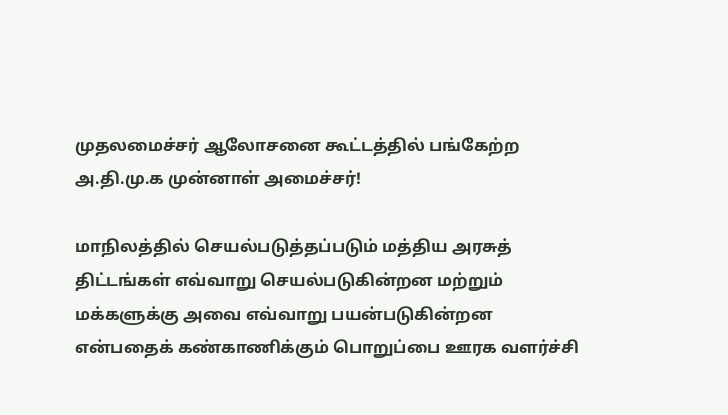முதலமைச்சர் ஆலோசனை கூட்டத்தில் பங்கேற்ற அ.தி.மு.க முன்னாள் அமைச்சர்!

மாநிலத்தில் செயல்படுத்தப்படும் மத்திய அரசுத் திட்டங்கள் எவ்வாறு செயல்படுகின்றன மற்றும் மக்களுக்கு அவை எவ்வாறு பயன்படுகின்றன என்பதைக் கண்காணிக்கும் பொறுப்பை ஊரக வளர்ச்சி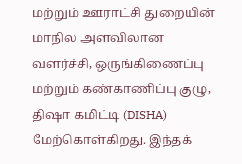மற்றும் ஊராட்சி துறையின் மாநில அளவிலான வளர்ச்சி, ஒருங்கிணைப்பு மற்றும் கண்காணிப்பு குழு, திஷா கமிட்டி (DISHA) மேற்கொள்கிறது. இந்தக்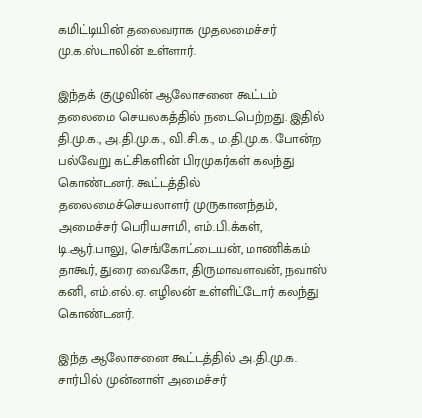கமிட்டியின் தலைவராக முதலமைச்சர் மு.க.ஸ்டாலின் உள்ளார்.

இந்தக் குழுவின் ஆலோசனை கூட்டம் தலைமை செயலகத்தில் நடைபெற்றது. இதில் தி.மு.க., அ.தி.மு.க., வி.சி.க., ம.தி.மு.க. போன்ற பல்வேறு கட்சிகளின் பிரமுகர்கள் கலந்து கொண்டனர். கூட்டத்தில் தலைமைச்செயலாளர் முருகானந்தம், அமைச்சர் பெரியசாமி, எம்.பி.க்கள், டி.ஆர்.பாலு, செங்கோட்டையன், மாணிக்கம் தாகூர், துரை வைகோ, திருமாவளவன், நவாஸ் கனி, எம்.எல்.ஏ. எழிலன் உள்ளிட்டோர் கலந்து கொண்டனர்.

இந்த ஆலோசனை கூட்டத்தில் அ.தி.மு.க. சார்பில் முன்னாள் அமைச்சர்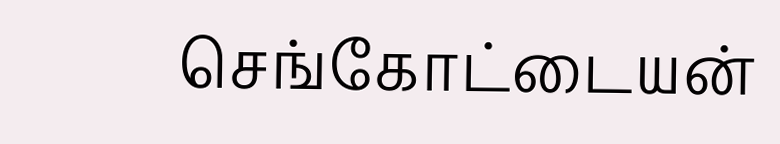செங்கோட்டையன்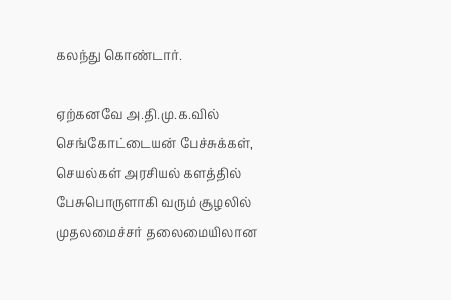கலந்து கொண்டார்.

ஏற்கனவே அ.தி.மு.க.வில் செங்கோட்டையன் பேச்சுக்கள், செயல்கள் அரசியல் களத்தில் பேசுபொருளாகி வரும் சூழலில் முதலமைச்சர் தலைமையிலான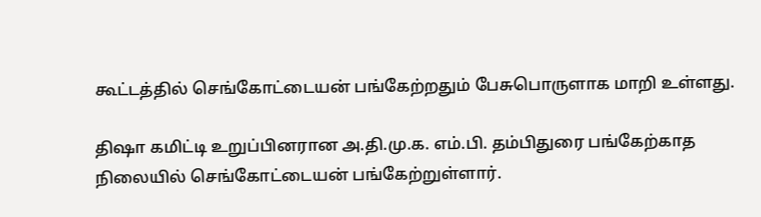கூட்டத்தில் செங்கோட்டையன் பங்கேற்றதும் பேசுபொருளாக மாறி உள்ளது.

திஷா கமிட்டி உறுப்பினரான அ.தி.மு.க. எம்.பி. தம்பிதுரை பங்கேற்காத நிலையில் செங்கோட்டையன் பங்கேற்றுள்ளார்.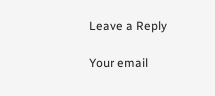Leave a Reply

Your email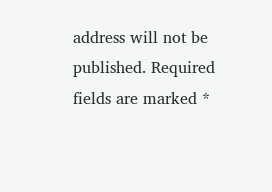address will not be published. Required fields are marked *